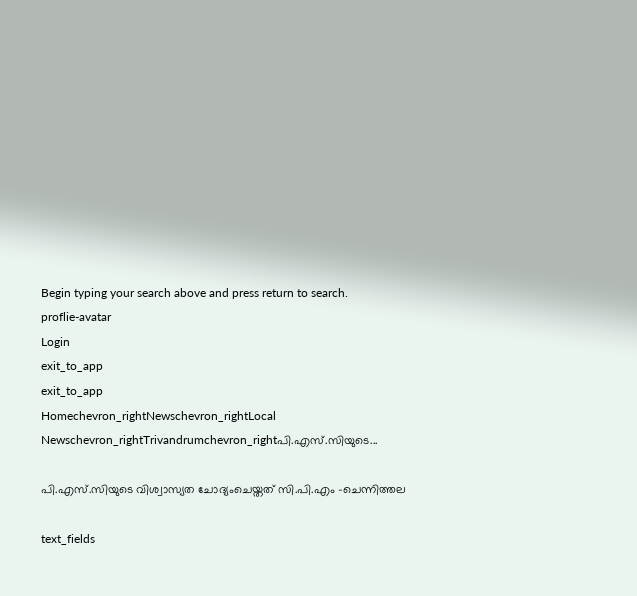Begin typing your search above and press return to search.
proflie-avatar
Login
exit_to_app
exit_to_app
Homechevron_rightNewschevron_rightLocal Newschevron_rightTrivandrumchevron_rightപി.എസ്.സിയുടെ...

പി.എസ്.സിയുടെ വിശ്വാസ്യത ചോദ്യംചെയ്തത് സി.പി.എം -ചെന്നിത്തല

text_fields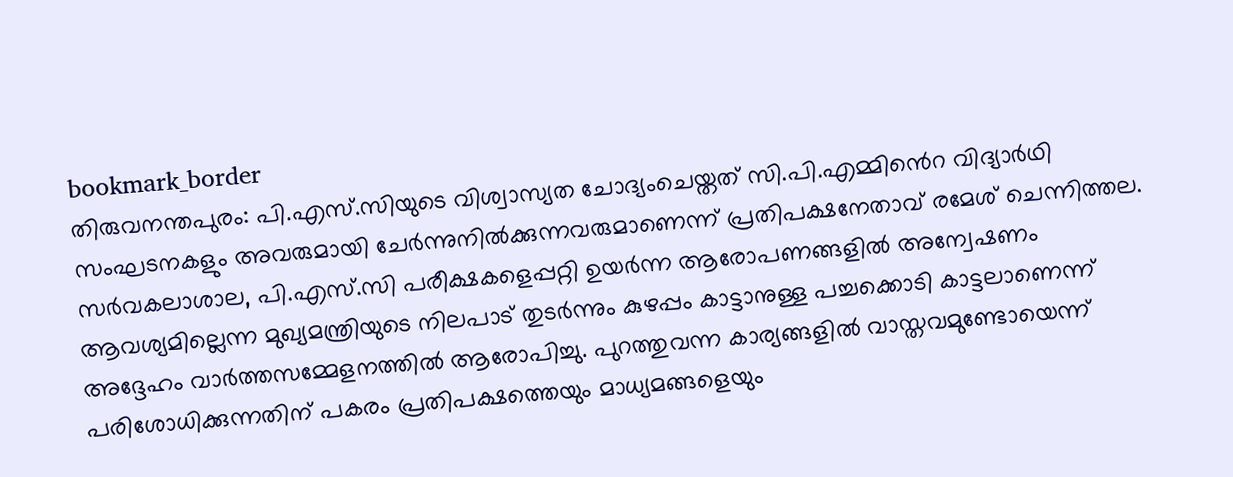bookmark_border
തിരുവനന്തപുരം: പി.എസ്.സിയുടെ വിശ്വാസ്യത ചോദ്യംചെയ്തത് സി.പി.എമ്മിൻെറ വിദ്യാർഥി സംഘടനകളും അവരുമായി ചേർന്നുനിൽക്കുന്നവരുമാണെന്ന് പ്രതിപക്ഷനേതാവ് രമേശ് ചെന്നിത്തല. സർവകലാശാല, പി.എസ്.സി പരീക്ഷകളെപ്പറ്റി ഉയർന്ന ആരോപണങ്ങളിൽ അന്വേഷണം ആവശ്യമില്ലെന്ന മുഖ്യമന്ത്രിയുടെ നിലപാട് തുടർന്നും കുഴപ്പം കാട്ടാനുള്ള പച്ചക്കൊടി കാട്ടലാണെന്ന് അദ്ദേഹം വാർത്തസമ്മേളനത്തിൽ ആരോപിച്ചു. പുറത്തുവന്ന കാര്യങ്ങളിൽ വാസ്തവമുണ്ടോയെന്ന് പരിശോധിക്കുന്നതിന് പകരം പ്രതിപക്ഷത്തെയും മാധ്യമങ്ങളെയും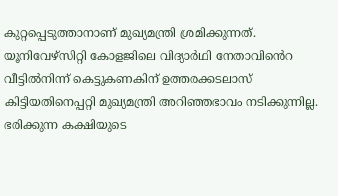കുറ്റപ്പെടുത്താനാണ് മുഖ്യമന്ത്രി ശ്രമിക്കുന്നത്. യൂനിവേഴ്സിറ്റി കോളജിലെ വിദ്യാർഥി നേതാവിൻെറ വീട്ടിൽനിന്ന് കെട്ടുകണകിന് ഉത്തരക്കടലാസ് കിട്ടിയതിനെപ്പറ്റി മുഖ്യമന്ത്രി അറിഞ്ഞഭാവം നടിക്കുന്നില്ല. ഭരിക്കുന്ന കക്ഷിയുടെ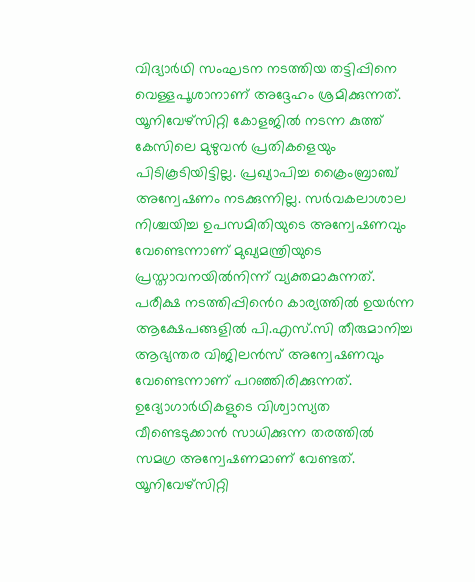വിദ്യാർഥി സംഘടന നടത്തിയ തട്ടിപ്പിനെ വെള്ളപൂശാനാണ് അദ്ദേഹം ശ്രമിക്കുന്നത്. യൂനിവേഴ്സിറ്റി കോളജിൽ നടന്ന കുത്ത് കേസിലെ മുഴുവൻ പ്രതികളെയും പിടികൂടിയിട്ടില്ല. പ്രഖ്യാപിച്ച ക്രൈംബ്രാഞ്ച് അന്വേഷണം നടക്കുന്നില്ല. സർവകലാശാല നിശ്ചയിച്ച ഉപസമിതിയുടെ അന്വേഷണവും വേണ്ടെന്നാണ് മുഖ്യമന്ത്രിയുടെ പ്രസ്താവനയിൽനിന്ന് വ്യക്തമാകുന്നത്. പരീക്ഷ നടത്തിപ്പിൻെറ കാര്യത്തിൽ ഉയർന്ന ആക്ഷേപങ്ങളിൽ പി.എസ്.സി തീരുമാനിച്ച ആഭ്യന്തര വിജിലൻസ് അന്വേഷണവും വേണ്ടെന്നാണ് പറഞ്ഞിരിക്കുന്നത്. ഉദ്യോഗാർഥികളുടെ വിശ്വാസ്യത വീണ്ടെടുക്കാൻ സാധിക്കുന്ന തരത്തിൽ സമഗ്ര അന്വേഷണമാണ് വേണ്ടത്. യൂനിവേഴ്സിറ്റി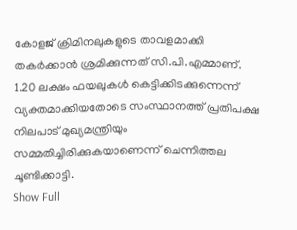കോളജ് ക്രിമിനലുകളുടെ താവളമാക്കി തകർക്കാൻ ശ്രമിക്കുന്നത് സി.പി.എമ്മാണ്. 1.20 ലക്ഷം ഫയലുകൾ കെട്ടിക്കിടക്കുന്നെന്ന് വ്യക്തമാക്കിയതോടെ സംസ്ഥാനത്ത് പ്രതിപക്ഷ നിലപാട് മുഖ്യമന്ത്രിയും സമ്മതിച്ചിരിക്കുകയാണെന്ന് ചെന്നിത്തല ചൂണ്ടിക്കാട്ടി.
Show Full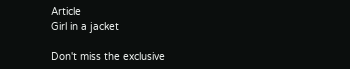Article
Girl in a jacket

Don't miss the exclusive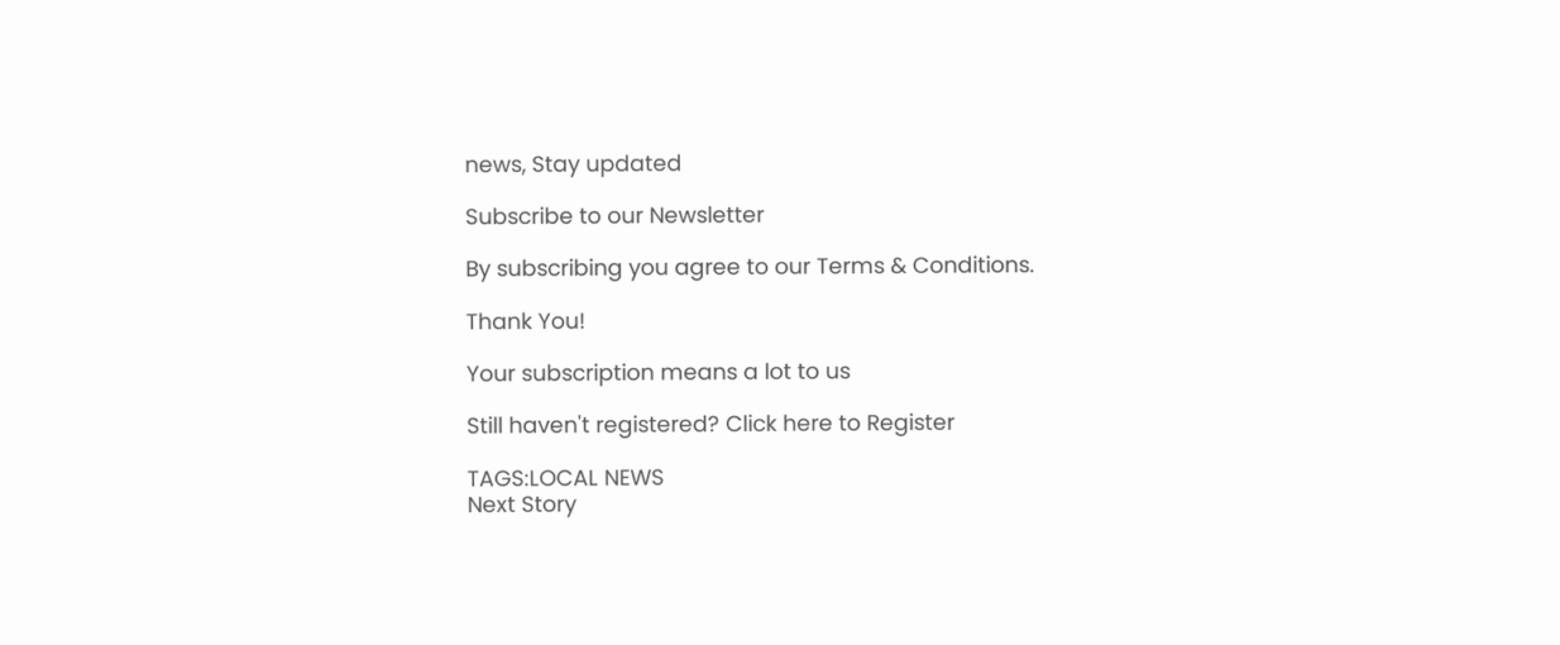news, Stay updated

Subscribe to our Newsletter

By subscribing you agree to our Terms & Conditions.

Thank You!

Your subscription means a lot to us

Still haven't registered? Click here to Register

TAGS:LOCAL NEWS
Next Story